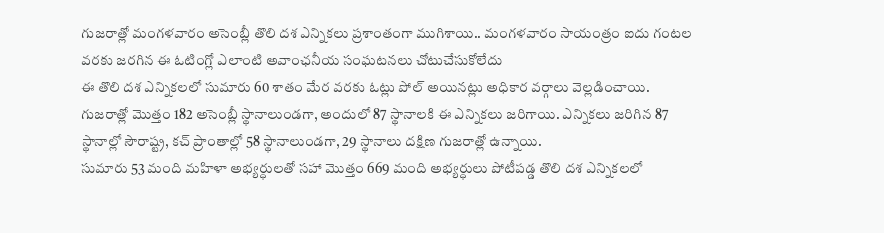గుజరాత్లో మంగళవారం అసెంబ్లీ తొలి దశ ఎన్నికలు ప్రశాంతంగా ముగిశాయి.. మంగళవారం సాయంత్రం ఐదు గంటల వరకు జరగిన ఈ ఓటింగ్లో ఎలాంటి అవాంఛనీయ సంఘటనలు చోటుచేసుకోలేదు
ఈ తొలి దశ ఎన్నికలలో సుమారు 60 శాతం మేర వరకు ఓట్లు పోల్ అయినట్లు అధికార వర్గాలు వెల్లడించాయి. గుజరాత్లో మొత్తం 182 అసెంబ్లీ స్థానాలుండగా, అందులో 87 స్థానాలకి ఈ ఎన్నికలు జరిగాయి. ఎన్నికలు జరిగిన 87 స్థానాల్లో సౌరాష్ట్ర, కచ్ ప్రాంతాల్లో 58 స్థానాలుండగా, 29 స్థానాలు దక్షిణ గుజరాత్లో ఉన్నాయి.
సుమారు 53 మంది మహిళా అభ్యర్ధులతో సహా మొత్తం 669 మంది అభ్యర్ధులు పోటీపడ్డ తొలి దశ ఎన్నికలలో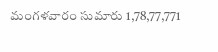మంగళవారం సుమారు 1,78,77,771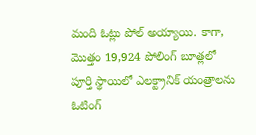మంది ఓట్లు పోల్ అయ్యాయి. కాగా, మొత్తం 19,924 పోలింగ్ బూత్లలో పూర్తి స్థాయిలో ఎలక్ట్రానిక్ యంత్రాలను ఓటింగ్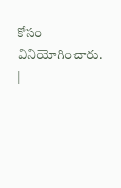కోసం వినియోగించారు.
|